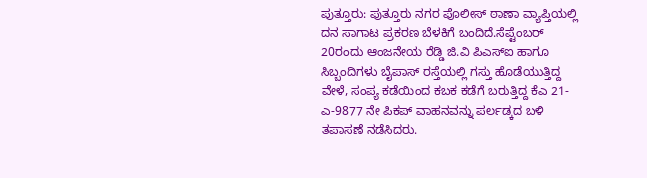ಪುತ್ತೂರು: ಪುತ್ತೂರು ನಗರ ಪೊಲೀಸ್ ಠಾಣಾ ವ್ಯಾಪ್ತಿಯಲ್ಲಿ ದನ ಸಾಗಾಟ ಪ್ರಕರಣ ಬೆಳಕಿಗೆ ಬಂದಿದೆ.ಸೆಪ್ಟೆಂಬರ್ 20ರಂದು ಆಂಜನೇಯ ರೆಡ್ಡಿ ಜಿ.ವಿ ಪಿಎಸ್ಐ ಹಾಗೂ ಸಿಬ್ಬಂದಿಗಳು ಬೈಪಾಸ್ ರಸ್ತೆಯಲ್ಲಿ ಗಸ್ತು ಹೊಡೆಯುತ್ತಿದ್ದ ವೇಳೆ, ಸಂಪ್ಯ ಕಡೆಯಿಂದ ಕಬಕ ಕಡೆಗೆ ಬರುತ್ತಿದ್ದ ಕೆಎ 21-ಎ-9877 ನೇ ಪಿಕಪ್ ವಾಹನವನ್ನು ಪರ್ಲಡ್ಕದ ಬಳಿ ತಪಾಸಣೆ ನಡೆಸಿದರು.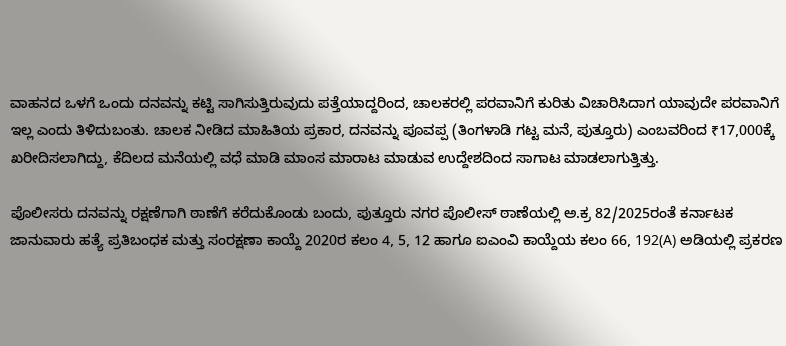ವಾಹನದ ಒಳಗೆ ಒಂದು ದನವನ್ನು ಕಟ್ಟಿ ಸಾಗಿಸುತ್ತಿರುವುದು ಪತ್ತೆಯಾದ್ದರಿಂದ, ಚಾಲಕರಲ್ಲಿ ಪರವಾನಿಗೆ ಕುರಿತು ವಿಚಾರಿಸಿದಾಗ ಯಾವುದೇ ಪರವಾನಿಗೆ ಇಲ್ಲ ಎಂದು ತಿಳಿದುಬಂತು. ಚಾಲಕ ನೀಡಿದ ಮಾಹಿತಿಯ ಪ್ರಕಾರ, ದನವನ್ನು ಪೂವಪ್ಪ (ತಿಂಗಳಾಡಿ ಗಟ್ಟ ಮನೆ, ಪುತ್ತೂರು) ಎಂಬವರಿಂದ ₹17,000ಕ್ಕೆ ಖರೀದಿಸಲಾಗಿದ್ದು, ಕೆದಿಲದ ಮನೆಯಲ್ಲಿ ವಧೆ ಮಾಡಿ ಮಾಂಸ ಮಾರಾಟ ಮಾಡುವ ಉದ್ದೇಶದಿಂದ ಸಾಗಾಟ ಮಾಡಲಾಗುತ್ತಿತ್ತು.

ಪೊಲೀಸರು ದನವನ್ನು ರಕ್ಷಣೆಗಾಗಿ ಠಾಣೆಗೆ ಕರೆದುಕೊಂಡು ಬಂದು, ಪುತ್ತೂರು ನಗರ ಪೊಲೀಸ್ ಠಾಣೆಯಲ್ಲಿ ಅ.ಕ್ರ 82/2025ರಂತೆ ಕರ್ನಾಟಕ ಜಾನುವಾರು ಹತ್ಯೆ ಪ್ರತಿಬಂಧಕ ಮತ್ತು ಸಂರಕ್ಷಣಾ ಕಾಯ್ದೆ 2020ರ ಕಲಂ 4, 5, 12 ಹಾಗೂ ಐಎಂವಿ ಕಾಯ್ದೆಯ ಕಲಂ 66, 192(A) ಅಡಿಯಲ್ಲಿ ಪ್ರಕರಣ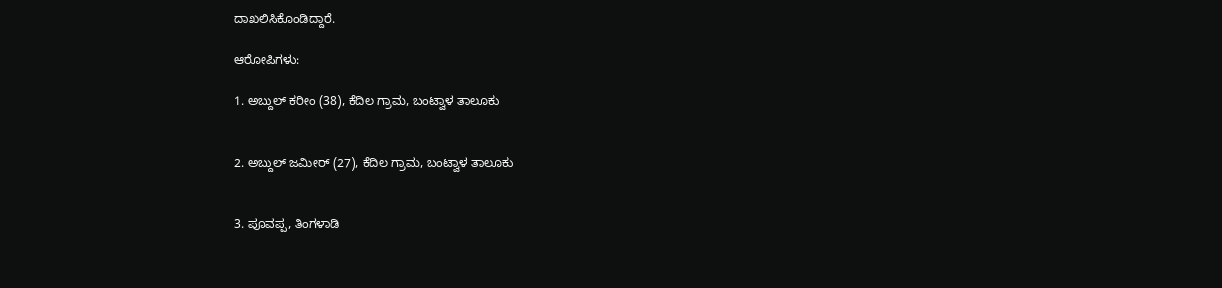ದಾಖಲಿಸಿಕೊಂಡಿದ್ದಾರೆ.

ಆರೋಪಿಗಳು:

1. ಅಬ್ದುಲ್ ಕರೀಂ (38), ಕೆದಿಲ ಗ್ರಾಮ, ಬಂಟ್ವಾಳ ತಾಲೂಕು


2. ಅಬ್ದುಲ್ ಜಮೀರ್ (27), ಕೆದಿಲ ಗ್ರಾಮ, ಬಂಟ್ವಾಳ ತಾಲೂಕು


3. ಪೂವಪ್ಪ, ತಿಂಗಳಾಡಿ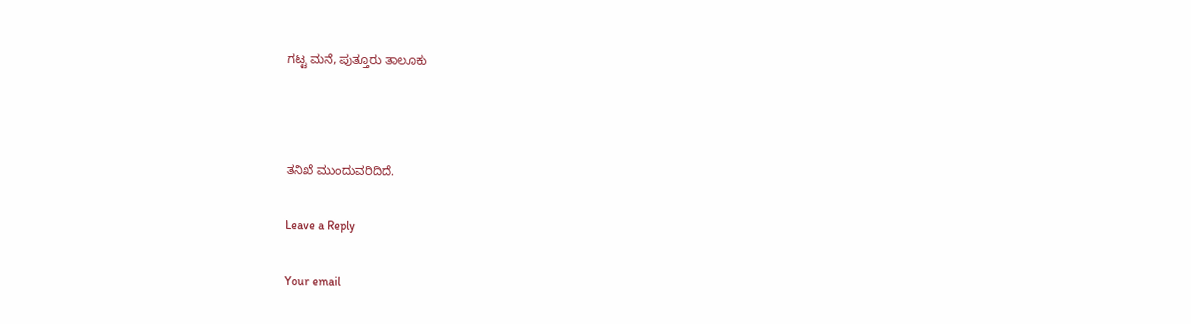ಗಟ್ಟ ಮನೆ, ಪುತ್ತೂರು ತಾಲೂಕು



ತನಿಖೆ ಮುಂದುವರಿದಿದೆ.

Leave a Reply

Your email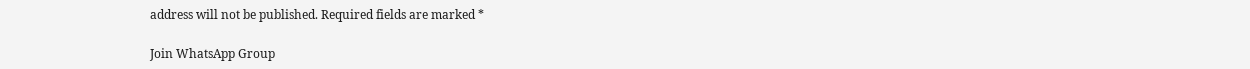address will not be published. Required fields are marked *

Join WhatsApp Group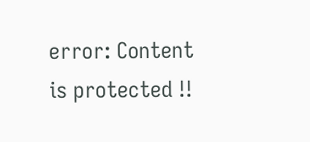error: Content is protected !!